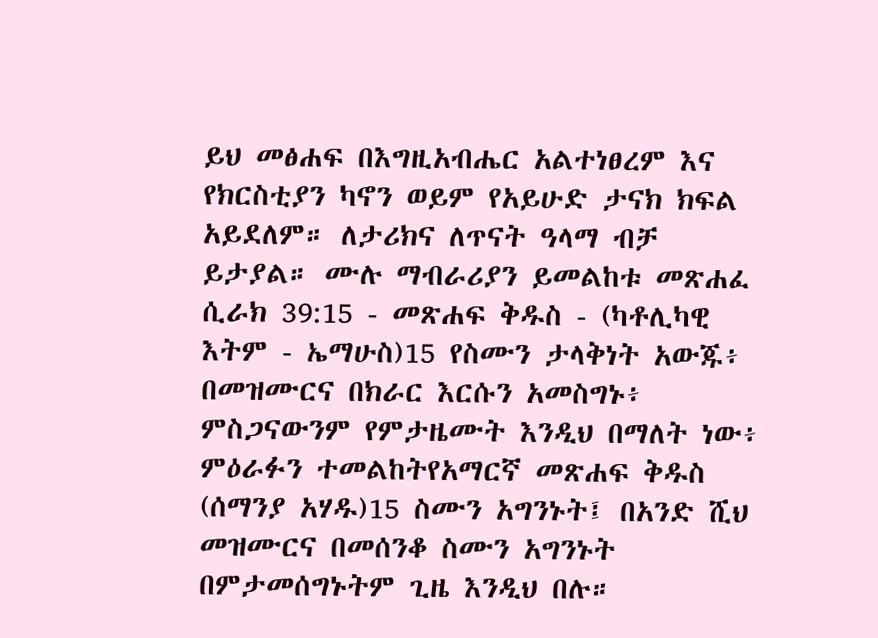ይህ መፅሐፍ በእግዚአብሔር አልተነፀረም እና የክርስቲያን ካኖን ወይም የአይሁድ ታናክ ክፍል አይደለም። ለታሪክና ለጥናት ዓላማ ብቻ ይታያል። ሙሉ ማብራሪያን ይመልከቱ መጽሐፈ ሲራክ 39:15 - መጽሐፍ ቅዱስ - (ካቶሊካዊ እትም - ኤማሁስ)15 የስሙን ታላቅነት አውጁ፥ በመዝሙርና በክራር እርሱን አመስግኑ፥ ምስጋናውንም የምታዜሙት እንዲህ በማለት ነው፥ ምዕራፉን ተመልከትየአማርኛ መጽሐፍ ቅዱስ (ሰማንያ አሃዱ)15 ስሙን አግንኑት፤ በአንድ ሺህ መዝሙርና በመሰንቆ ስሙን አግንኑት በምታመሰግኑትም ጊዜ እንዲህ በሉ።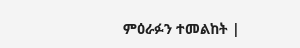ምዕራፉን ተመልከት |